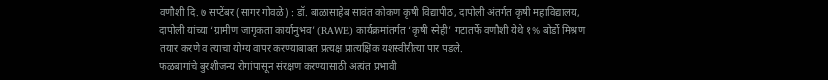वणौशी दि. ७ सप्टेंबर (सागर गोवळे) : डॉ. बाळासाहेब सावंत कोकण कृषी विद्यापीठ, दापोली अंतर्गत कृषी महाविद्यालय, दापोली यांच्या ‘ग्रामीण जागृकता कार्यानुभव’ (RAWE) कार्यक्रमांतर्गत ‘कृषी स्नेही’ गटातर्फे वणौशी येथे १% बोर्डो मिश्रण तयार करणे व त्याचा योग्य वापर करण्याबाबत प्रत्यक्ष प्रात्यक्षिक यशस्वीरीत्या पार पडले.
फळबागांचे बुरशीजन्य रोगांपासून संरक्षण करण्यासाठी अत्यंत प्रभावी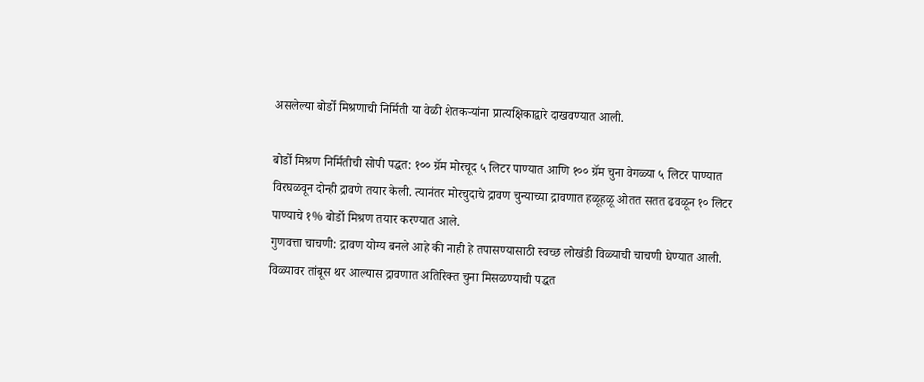असलेल्या बोर्डो मिश्रणाची निर्मिती या वेळी शेतकऱ्यांना प्रात्यक्षिकाद्वारे दाखवण्यात आली.

बोर्डो मिश्रण निर्मितीची सोपी पद्धत: १०० ग्रॅम मोरचूद ५ लिटर पाण्यात आणि १०० ग्रॅम चुना वेगळ्या ५ लिटर पाण्यात विरघळवून दोन्ही द्रावणे तयार केली. त्यानंतर मोरचुदाचे द्रावण चुन्याच्या द्रावणात हळूहळू ओतत सतत ढवळून १० लिटर पाण्याचे १% बोर्डो मिश्रण तयार करण्यात आले.
गुणवत्ता चाचणी: द्रावण योग्य बनले आहे की नाही हे तपासण्यासाठी स्वच्छ लोखंडी विळ्याची चाचणी घेण्यात आली. विळ्यावर तांबूस थर आल्यास द्रावणात अतिरिक्त चुना मिसळण्याची पद्धत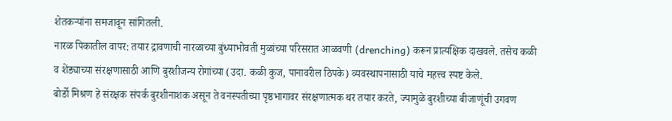शेतकऱ्यांना समजावून सांगितली.
नारळ पिकातील वापर: तयार द्रावणाची नारळाच्या बुंध्याभोवती मुळांच्या परिसरात आळवणी (drenching) करून प्रात्यक्षिक दाखवले. तसेच कळी व शेंड्याच्या संरक्षणासाठी आणि बुरशीजन्य रोगांच्या (उदा. कळी कुज, पानावरील ठिपके) व्यवस्थापनासाठी याचे महत्त्व स्पष्ट केले.
बोर्डो मिश्रण हे संरक्षक संपर्क बुरशीनाशक असून ते वनस्पतीच्या पृष्ठभागावर संरक्षणात्मक थर तयार करते, ज्यामुळे बुरशीच्या बीजाणूंची उगवण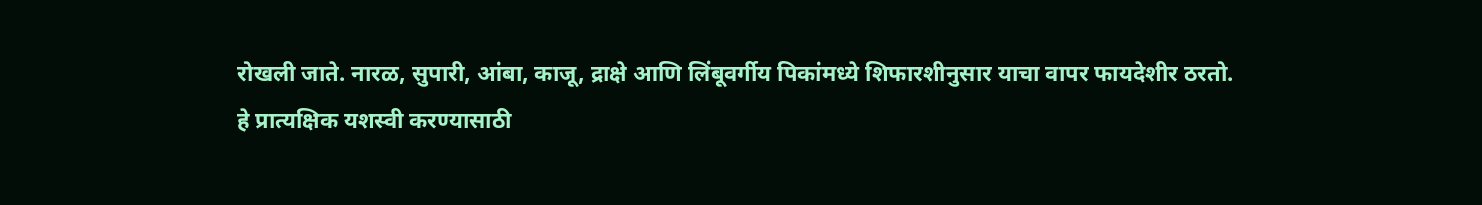रोखली जाते. नारळ, सुपारी, आंबा, काजू, द्राक्षे आणि लिंबूवर्गीय पिकांमध्ये शिफारशीनुसार याचा वापर फायदेशीर ठरतो.
हे प्रात्यक्षिक यशस्वी करण्यासाठी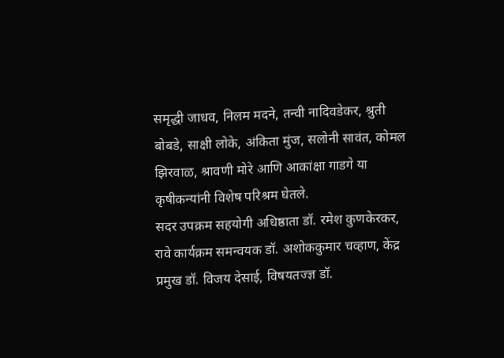समृद्धी जाधव, निलम मदने, तन्वी नादिवडेकर, श्रुती बोबडे, साक्षी लोके, अंकिता मुंज, सलोनी सावंत, कोमल झिरवाळ, श्रावणी मोरे आणि आकांक्षा गाडगे या कृषीकन्यांनी विशेष परिश्रम घेतले.
सदर उपक्रम सहयोगी अधिष्ठाता डॉ. रमेश कुणकेरकर, रावे कार्यक्रम समन्वयक डॉ. अशोककुमार चव्हाण, केंद्र प्रमुख डॉ. विजय देसाई, विषयतज्ज्ञ डॉ.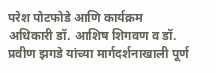परेश पोटफोडे आणि कार्यक्रम अधिकारी डॉ. आशिष शिगवण व डॉ. प्रवीण झगडे यांच्या मार्गदर्शनाखाली पूर्ण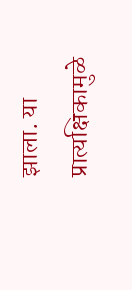झाला. या प्रात्यक्षिकामुळे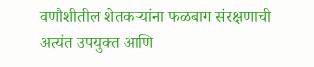वणौशीतील शेतकऱ्यांना फळबाग संरक्षणाची अत्यंत उपयुक्त आणि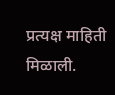प्रत्यक्ष माहिती मिळाली.